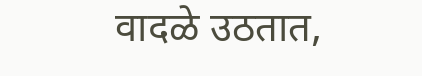वादळे उठतात,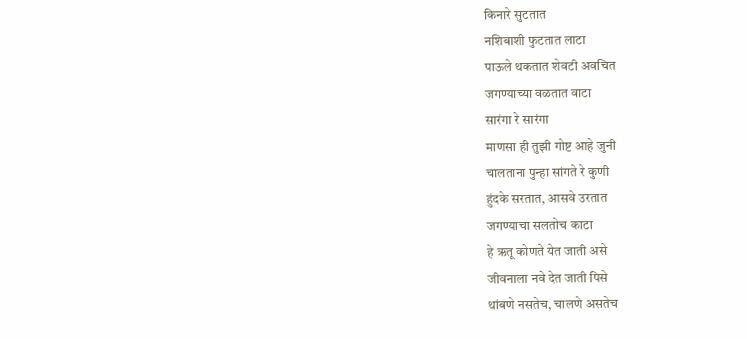किनारे सुटतात
नशिबाशी फुटतात लाटा
पाऊले थकतात शेवटी अवचित
जगण्याच्या वळतात वाटा
सारंगा रे सारंगा
माणसा ही तुझी गोष्ट आहे जुनी
चालताना पुन्हा सांगते रे कुणी
हुंदके सरतात, आसवे उरतात
जगण्याचा सलतोच काटा
हे ऋतू कोणते येत जाती असे
जीवनाला नवे देत जाती पिसे
थांबणे नसतेच, चालणे असतेच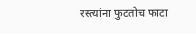रस्त्यांना फुटतोच फाटा